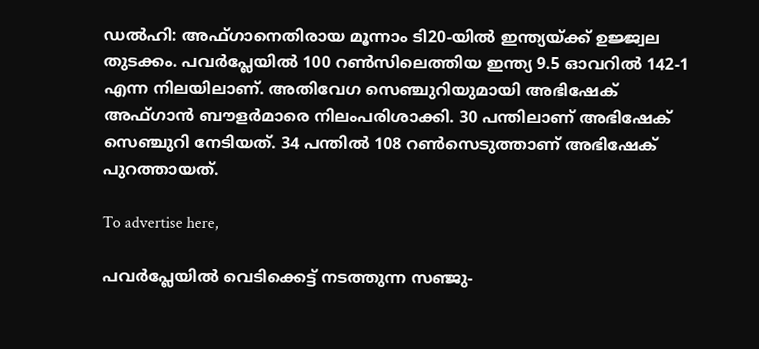ഡൽഹി: അഫ്ഗാനെതിരായ മൂന്നാം ടി20-യിൽ ഇന്ത്യയ്ക്ക് ഉജ്ജ്വല തുടക്കം. പവർപ്ലേയിൽ 100 റൺസിലെത്തിയ ഇന്ത്യ 9.5 ഓവറിൽ 142-1 എന്ന നിലയിലാണ്. അതിവേഗ സെഞ്ചുറിയുമായി അഭിഷേക് അഫ്ഗാൻ ബൗളർമാരെ നിലംപരിശാക്കി. 30 പന്തിലാണ് അഭിഷേക് സെഞ്ചുറി നേടിയത്. 34 പന്തിൽ 108 റൺസെടുത്താണ് അഭിഷേക് പുറത്തായത്.

To advertise here,

പവർപ്ലേയിൽ വെടിക്കെട്ട് നടത്തുന്ന സഞ്ജു-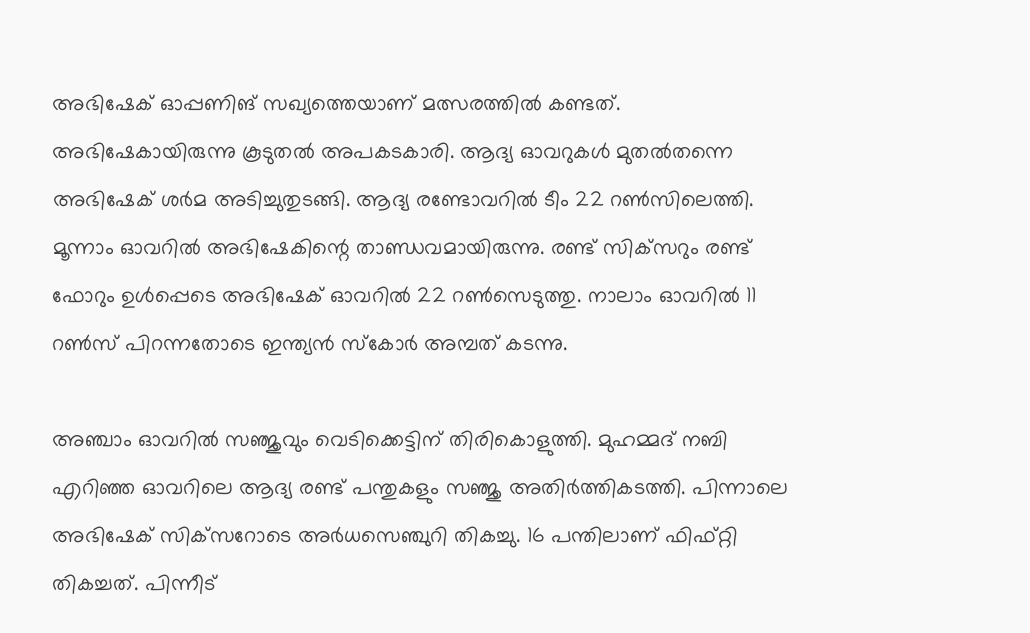അഭിഷേക് ഓപ്പണിങ് സഖ്യത്തെയാണ് മത്സരത്തിൽ കണ്ടത്. അഭിഷേകായിരുന്നു കൂടുതൽ അപകടകാരി. ആദ്യ ഓവറുകൾ മുതൽതന്നെ അഭിഷേക് ശർമ അടിച്ചുതുടങ്ങി. ആദ്യ രണ്ടോവറിൽ ടീം 22 റൺസിലെത്തി. മൂന്നാം ഓവറിൽ അഭിഷേകിന്റെ താണ്ഡവമായിരുന്നു. രണ്ട് സിക്‌സറും രണ്ട് ഫോറും ഉൾപ്പെടെ അഭിഷേക് ഓവറിൽ 22 റൺസെടുത്തു. നാലാം ഓവറിൽ 11 റൺസ് പിറന്നതോടെ ഇന്ത്യൻ സ്‌കോർ അമ്പത് കടന്നു.

അഞ്ചാം ഓവറിൽ സഞ്ജുവും വെടിക്കെട്ടിന് തിരികൊളുത്തി. മുഹമ്മദ് നബി എറിഞ്ഞ ഓവറിലെ ആദ്യ രണ്ട് പന്തുകളും സഞ്ജു അതിർത്തികടത്തി. പിന്നാലെ അഭിഷേക് സിക്‌സറോടെ അർധസെഞ്ചുറി തികച്ചു. 16 പന്തിലാണ് ഫിഫ്റ്റി തികച്ചത്. പിന്നീട്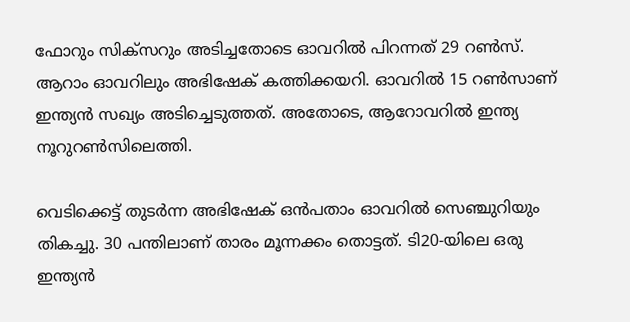ഫോറും സിക്‌സറും അടിച്ചതോടെ ഓവറിൽ പിറന്നത് 29 റൺസ്. ആറാം ഓവറിലും അഭിഷേക് കത്തിക്കയറി. ഓവറിൽ 15 റൺസാണ് ഇന്ത്യൻ സഖ്യം അടിച്ചെടുത്തത്. അതോടെ, ആറോവറിൽ ഇന്ത്യ നൂറുറൺസിലെത്തി.

വെടിക്കെട്ട് തുടർന്ന അഭിഷേക് ഒൻപതാം ഓവറിൽ സെഞ്ചുറിയും തികച്ചു. 30 പന്തിലാണ് താരം മൂന്നക്കം തൊട്ടത്. ടി20-യിലെ ഒരു ഇന്ത്യൻ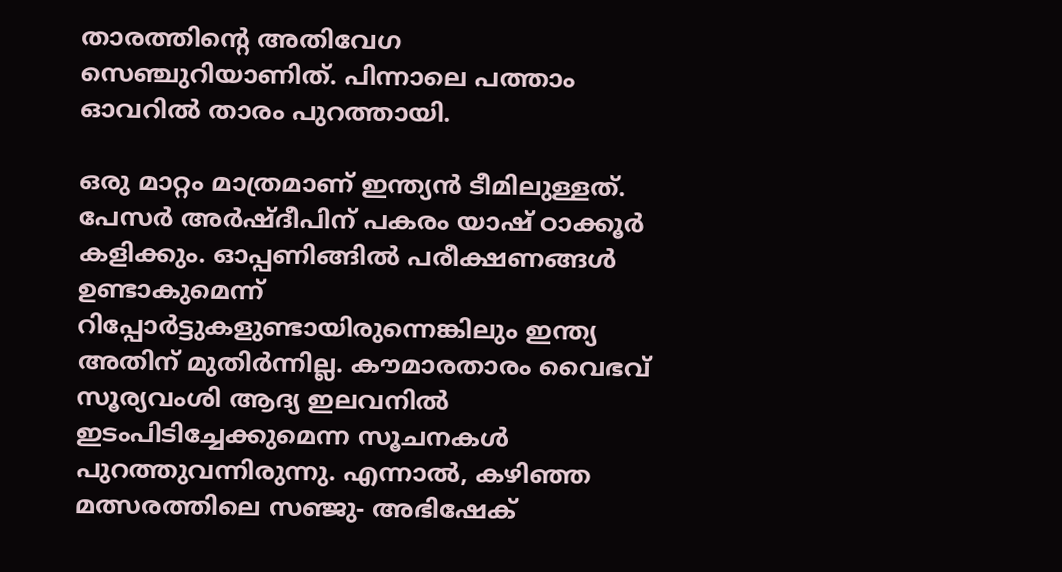താരത്തിന്റെ അതിവേഗ സെഞ്ചുറിയാണിത്. പിന്നാലെ പത്താം ഓവറിൽ താരം പുറത്തായി.

ഒരു മാറ്റം മാത്രമാണ് ഇന്ത്യൻ ടീമിലുള്ളത്. പേസർ അർഷ്ദീപിന് പകരം യാഷ് ഠാക്കൂർ കളിക്കും. ഓപ്പണിങ്ങിൽ പരീക്ഷണങ്ങൾ ഉണ്ടാകുമെന്ന് റിപ്പോർട്ടുകളുണ്ടായിരുന്നെങ്കിലും ഇന്ത്യ അതിന് മുതിർന്നില്ല. കൗമാരതാരം വൈഭവ് സൂര്യവംശി ആദ്യ ഇലവനിൽ ഇടംപിടിച്ചേക്കുമെന്ന സൂചനകൾ പുറത്തുവന്നിരുന്നു. എന്നാൽ, കഴിഞ്ഞ മത്സരത്തിലെ സഞ്ജു- അഭിഷേക്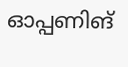ഓപ്പണിങ്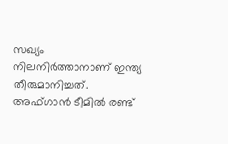സഖ്യം നിലനിർത്താനാണ് ഇന്ത്യ തീരുമാനിച്ചത്. അഫ്ഗാൻ ടീമിൽ രണ്ട്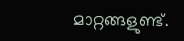മാറ്റങ്ങളുണ്ട്.